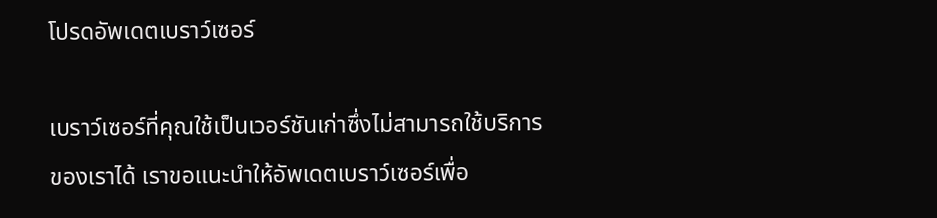โปรดอัพเดตเบราว์เซอร์

เบราว์เซอร์ที่คุณใช้เป็นเวอร์ชันเก่าซึ่งไม่สามารถใช้บริการของเราได้ เราขอแนะนำให้อัพเดตเบราว์เซอร์เพื่อ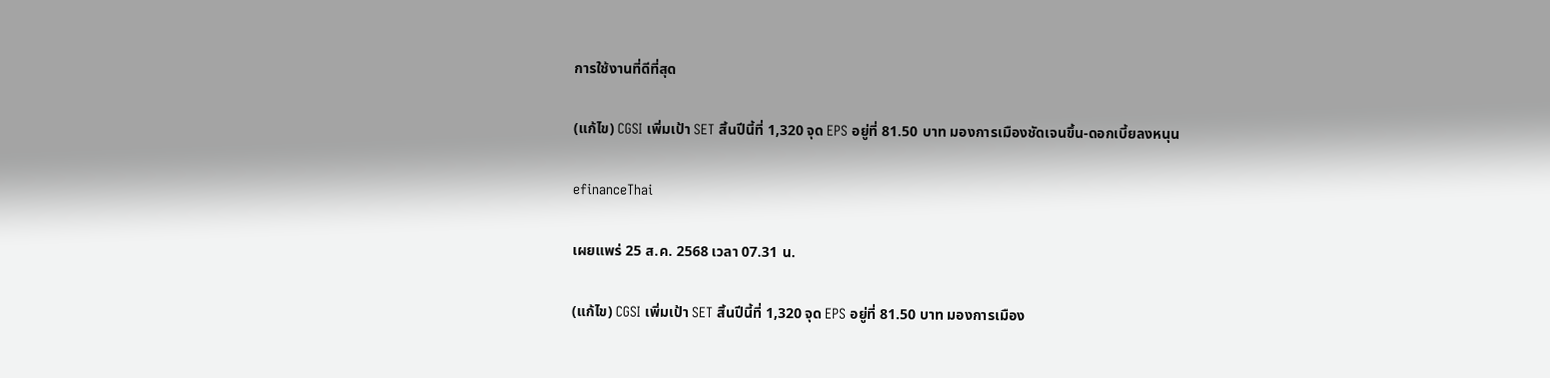การใช้งานที่ดีที่สุด

(แก้ไข) CGSI เพิ่มเป้า SET สิ้นปีนี้ที่ 1,320 จุด EPS อยู่ที่ 81.50 บาท มองการเมืองชัดเจนขึ้น-ดอกเบี้ยลงหนุน

efinanceThai

เผยแพร่ 25 ส.ค. 2568 เวลา 07.31 น.

(แก้ไข) CGSI เพิ่มเป้า SET สิ้นปีนี้ที่ 1,320 จุด EPS อยู่ที่ 81.50 บาท มองการเมือง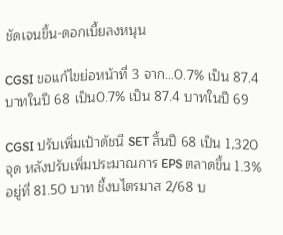ชัดเจนขึ้น-ดอกเบี้ยลงหนุน

CGSI ขอแก้ไขย่อหน้าที่ 3 จาก…0.7% เป็น 87.4 บาทในปี 68 เป็น0.7% เป็น 87.4 บาทในปี 69

CGSI ปรับเพิ่มเป้าดัชนี SET สิ้นปี 68 เป็น 1,320 จุด หลังปรับเพิ่มประมาณการ EPS ตลาดขึ้น 1.3% อยู่ที่ 81.50 บาท ชี้งบไตรมาส 2/68 บ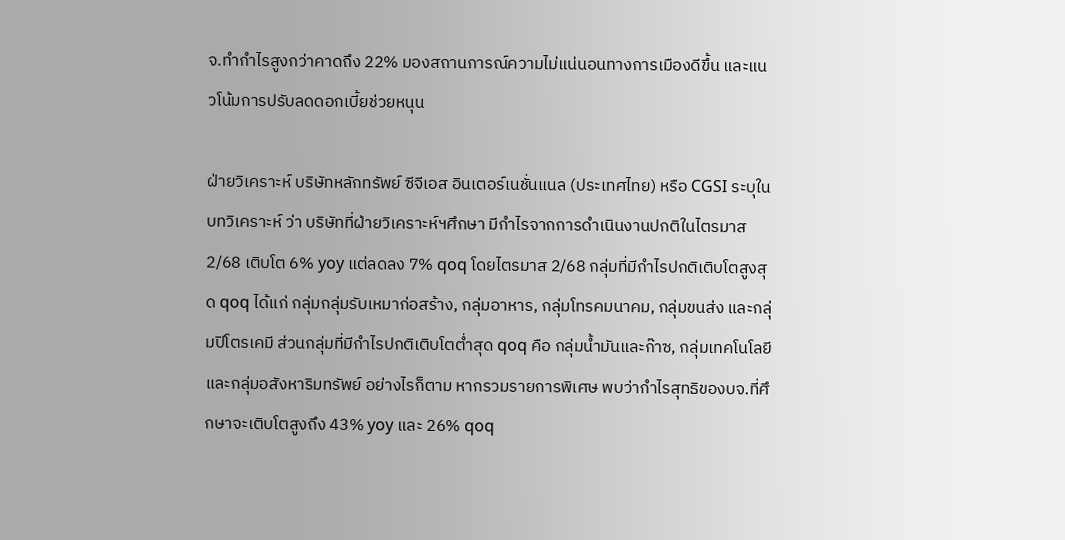จ.ทำกำไรสูงกว่าคาดถึง 22% มองสถานการณ์ความไม่แน่นอนทางการเมืองดีขึ้น และแนวโน้มการปรับลดดอกเบี้ยช่วยหนุน

ฝ่ายวิเคราะห์ บริษัทหลักทรัพย์ ซีจีเอส อินเตอร์เนชั่นแนล (ประเทศไทย) หรือ CGSI ระบุในบทวิเคราะห์ ว่า บริษัทที่ฝ่ายวิเคราะห์ฯศึกษา มีกำไรจากการดำเนินงานปกติในไตรมาส 2/68 เติบโต 6% yoy แต่ลดลง 7% qoq โดยไตรมาส 2/68 กลุ่มที่มีกำไรปกติเติบโตสูงสุด qoq ได้แก่ กลุ่มกลุ่มรับเหมาก่อสร้าง, กลุ่มอาหาร, กลุ่มโทรคมนาคม, กลุ่มขนส่ง และกลุ่มปิโตรเคมี ส่วนกลุ่มที่มีกำไรปกติเติบโตต่ำสุด qoq คือ กลุ่มน้ำมันและก๊าซ, กลุ่มเทคโนโลยี และกลุ่มอสังหาริมทรัพย์ อย่างไรก็ตาม หากรวมรายการพิเศษ พบว่ากำไรสุทธิของบจ.ที่ศึกษาจะเติบโตสูงถึง 43% yoy และ 26% qoq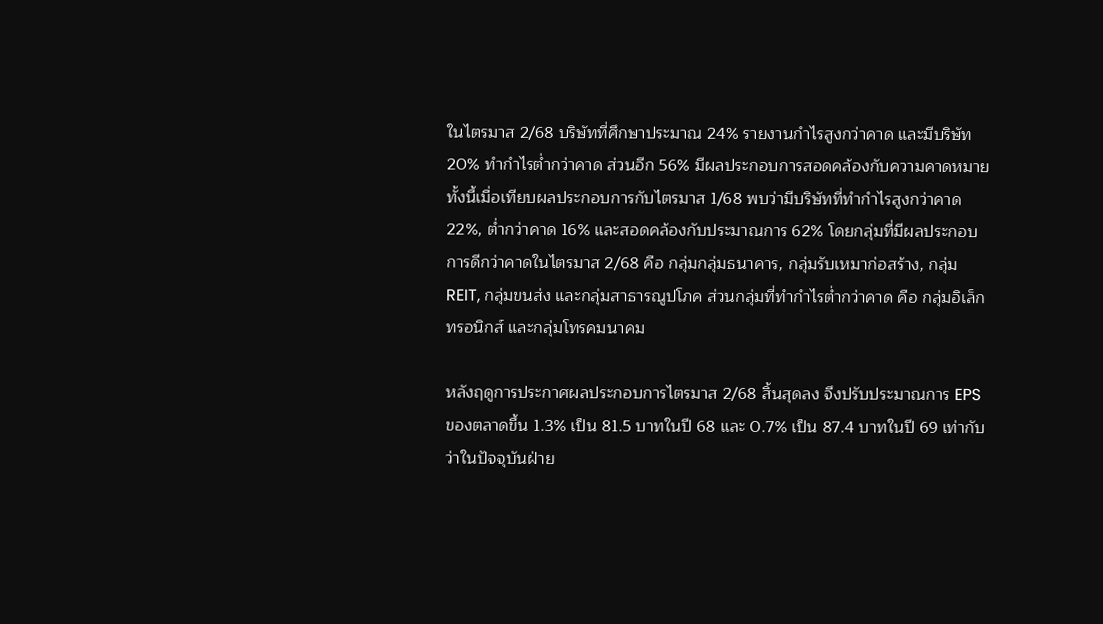ในไตรมาส 2/68 บริษัทที่ศึกษาประมาณ 24% รายงานกำไรสูงกว่าคาด และมีบริษัท 20% ทำกำไรต่ำกว่าคาด ส่วนอีก 56% มีผลประกอบการสอดคล้องกับความคาดหมาย ทั้งนี้เมื่อเทียบผลประกอบการกับไตรมาส 1/68 พบว่ามีบริษัทที่ทำกำไรสูงกว่าคาด 22%, ต่ำกว่าคาด 16% และสอดคล้องกับประมาณการ 62% โดยกลุ่มที่มีผลประกอบการดีกว่าคาดในไตรมาส 2/68 คือ กลุ่มกลุ่มธนาคาร, กลุ่มรับเหมาก่อสร้าง, กลุ่ม REIT, กลุ่มขนส่ง และกลุ่มสาธารณูปโภค ส่วนกลุ่มที่ทำกำไรต่ำกว่าคาด คือ กลุ่มอิเล็กทรอนิกส์ และกลุ่มโทรคมนาคม

หลังฤดูการประกาศผลประกอบการไตรมาส 2/68 สิ้นสุดลง จึงปรับประมาณการ EPS ของตลาดขึ้น 1.3% เป็น 81.5 บาทในปี 68 และ 0.7% เป็น 87.4 บาทในปี 69 เท่ากับว่าในปัจจุบันฝ่าย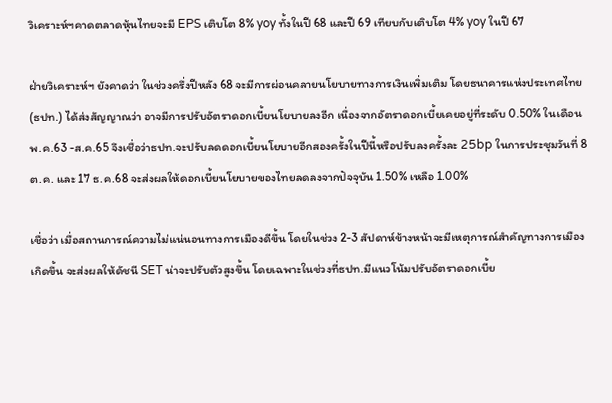วิเคราะห์ฯคาดตลาดหุ้นไทยจะมี EPS เติบโต 8% yoy ทั้งในปี 68 และปี 69 เทียบกับเติบโต 4% yoy ในปี 67

ฝ่ายวิเคราะห์ฯ ยังคาดว่า ในช่วงครึ่งปีหลัง 68 จะมีการผ่อนคลายนโยบายทางการเงินเพิ่มเติม โดยธนาคารแห่งประเทศไทย (ธปท.) ได้ส่งสัญญาณว่า อาจมีการปรับอัตราดอกเบี้ยนโยบายลงอีก เนื่องจากอัตราดอกเบี้ยเคยอยู่ที่ระดับ 0.50% ในเดือนพ.ค.63 -ส.ค.65 จึงเชื่อว่าธปท.จะปรับลดดอกเบี้ยนโยบายอีกสองครั้งในปีนี้หรือปรับลงครั้งละ 25bp ในการประชุมวันที่ 8 ต.ค. และ 17 ธ.ค.68 จะส่งผลให้ดอกเบี้ยนโยบายของไทยลดลงจากปัจจุบัน 1.50% เหลือ 1.00%

เชื่อว่า เมื่อสถานการณ์ความไม่แน่นอนทางการเมืองดีขึ้น โดยในช่วง 2-3 สัปดาห์ข้างหน้าจะมีเหตุการณ์สำคัญทางการเมืองเกิดขึ้น จะส่งผลให้ดัชนี SET น่าจะปรับตัวสูงขึ้น โดยเฉพาะในช่วงที่ธปท.มีแนวโน้มปรับอัตราดอกเบี้ย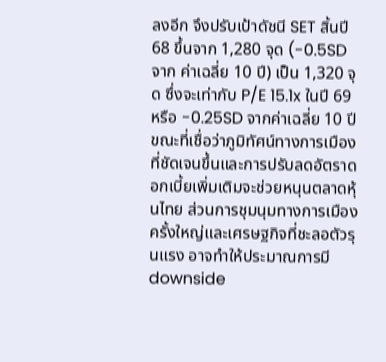ลงอีก จึงปรับเป้าดัชนี SET สิ้นปี 68 ขึ้นจาก 1,280 จุด (-0.5SD จาก ค่าเฉลี่ย 10 ปี) เป็น 1,320 จุด ซึ่งจะเท่ากับ P/E 15.1x ในปี 69 หรือ -0.25SD จากค่าเฉลี่ย 10 ปี ขณะที่เชื่อว่าภูมิทัศน์ทางการเมืองที่ชัดเจนขึ้นและการปรับลดอัตราดอกเบี้ยเพิ่มเติมจะช่วยหนุนตลาดหุ้นไทย ส่วนการชุมนุมทางการเมืองครั้งใหญ่และเศรษฐกิจที่ชะลอตัวรุนแรง อาจทำให้ประมาณการมี downside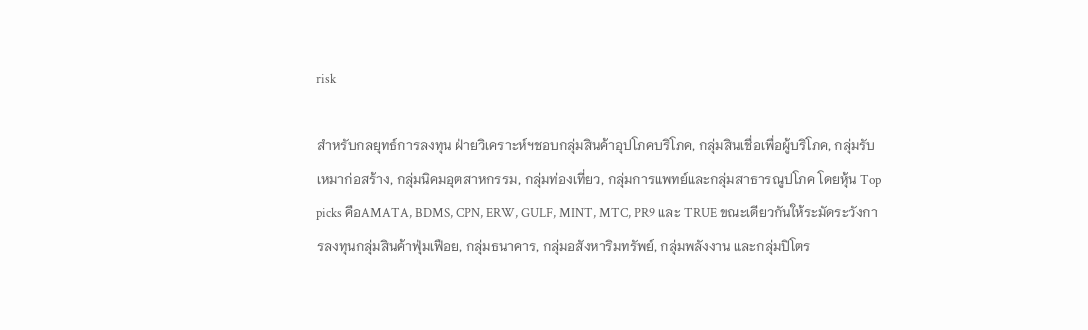risk

สำหรับกลยุทธ์การลงทุน ฝ่ายวิเคราะห์ฯชอบกลุ่มสินค้าอุปโภคบริโภค, กลุ่มสินเชื่อเพื่อผู้บริโภค, กลุ่มรับเหมาก่อสร้าง, กลุ่มนิคมอุตสาหกรรม, กลุ่มท่องเที่ยว, กลุ่มการแพทย์และกลุ่มสาธารณูปโภค โดยหุ้น Top picks คือAMATA, BDMS, CPN, ERW, GULF, MINT, MTC, PR9 และ TRUE ขณะเดียวกันให้ระมัดระวังการลงทุนกลุ่มสินค้าฟุ่มเฟือย, กลุ่มธนาคาร, กลุ่มอสังหาริมทรัพย์, กลุ่มพลังงาน และกลุ่มปิโตร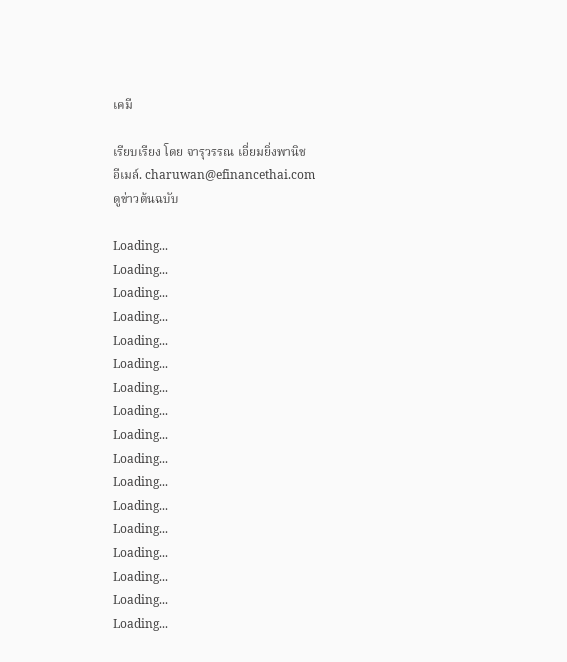เคมี

เรียบเรียง โดย จารุวรรณ เอี่ยมยิ่งพานิช
อีเมล์. charuwan@efinancethai.com
ดูข่าวต้นฉบับ

Loading...
Loading...
Loading...
Loading...
Loading...
Loading...
Loading...
Loading...
Loading...
Loading...
Loading...
Loading...
Loading...
Loading...
Loading...
Loading...
Loading...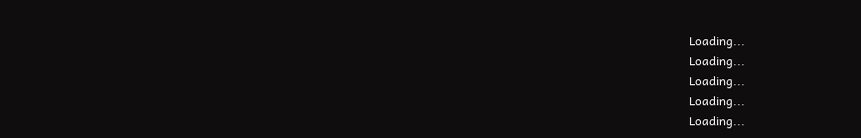Loading...
Loading...
Loading...
Loading...
Loading...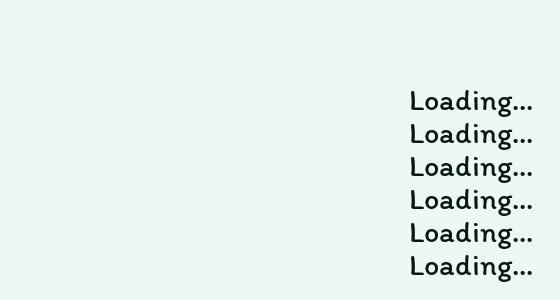Loading...
Loading...
Loading...
Loading...
Loading...
Loading...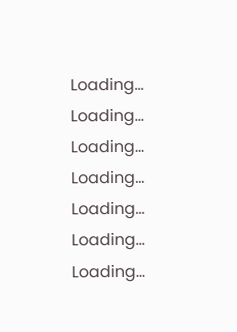Loading...
Loading...
Loading...
Loading...
Loading...
Loading...
Loading...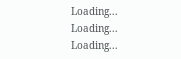Loading...
Loading...
Loading...